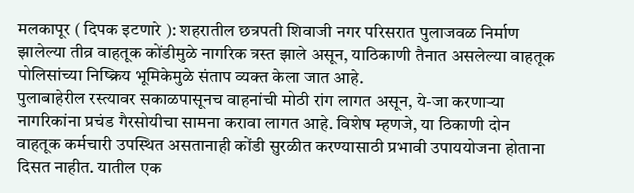मलकापूर ( दिपक इटणारे ): शहरातील छत्रपती शिवाजी नगर परिसरात पुलाजवळ निर्माण झालेल्या तीव्र वाहतूक कोंडीमुळे नागरिक त्रस्त झाले असून, याठिकाणी तैनात असलेल्या वाहतूक पोलिसांच्या निष्क्रिय भूमिकेमुळे संताप व्यक्त केला जात आहे.
पुलाबाहेरील रस्त्यावर सकाळपासूनच वाहनांची मोठी रांग लागत असून, ये-जा करणाऱ्या नागरिकांना प्रचंड गैरसोयीचा सामना करावा लागत आहे. विशेष म्हणजे, या ठिकाणी दोन वाहतूक कर्मचारी उपस्थित असतानाही कोंडी सुरळीत करण्यासाठी प्रभावी उपाययोजना होताना दिसत नाहीत. यातील एक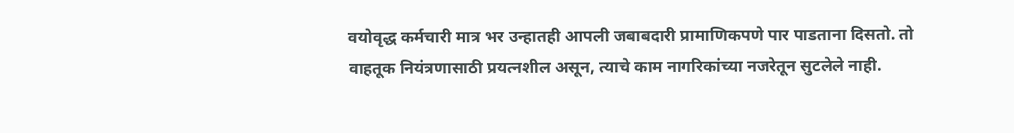वयोवृद्ध कर्मचारी मात्र भर उन्हातही आपली जबाबदारी प्रामाणिकपणे पार पाडताना दिसतो. तो वाहतूक नियंत्रणासाठी प्रयत्नशील असून, त्याचे काम नागरिकांच्या नजरेतून सुटलेले नाही.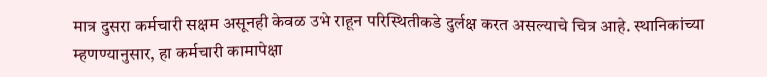मात्र दुसरा कर्मचारी सक्षम असूनही केवळ उभे राहून परिस्थितीकडे दुर्लक्ष करत असल्याचे चित्र आहे. स्थानिकांच्या म्हणण्यानुसार, हा कर्मचारी कामापेक्षा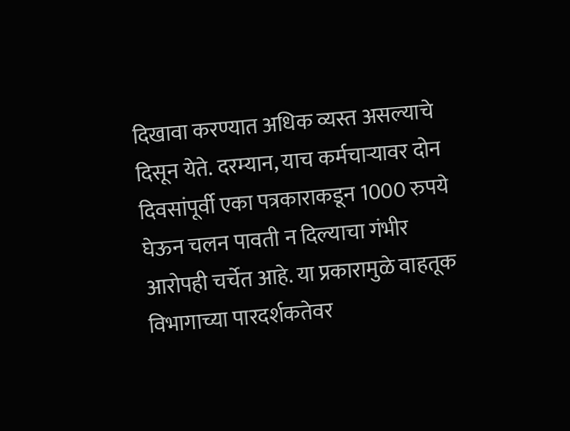दिखावा करण्यात अधिक व्यस्त असल्याचे दिसून येते. दरम्यान, याच कर्मचाऱ्यावर दोन दिवसांपूर्वी एका पत्रकाराकडून 1000 रुपये घेऊन चलन पावती न दिल्याचा गंभीर आरोपही चर्चेत आहे. या प्रकारामुळे वाहतूक विभागाच्या पारदर्शकतेवर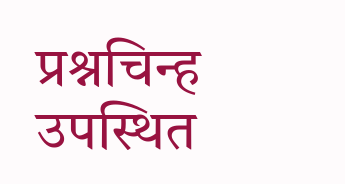प्रश्नचिन्ह उपस्थित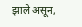झाले असून,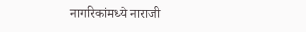नागरिकांमध्ये नाराजी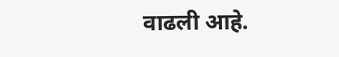वाढली आहे.